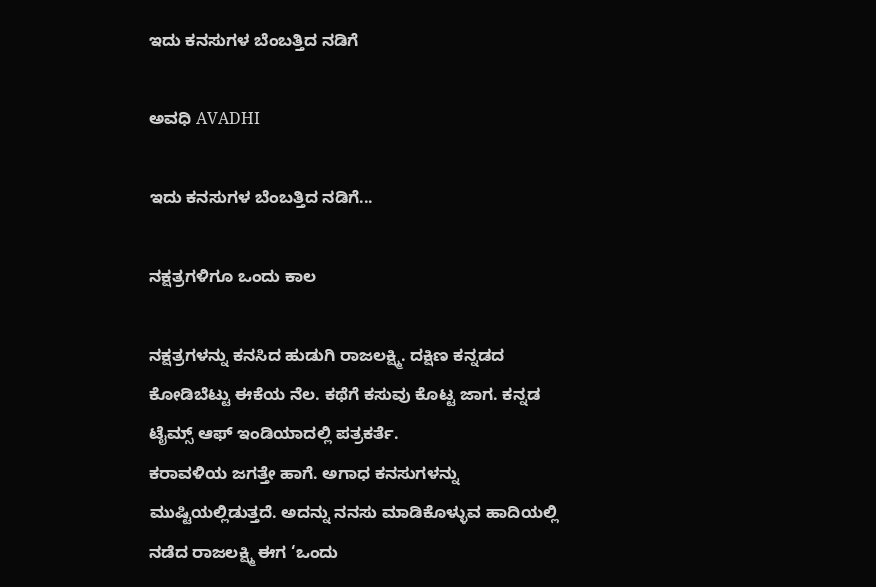ಇದು ಕನಸುಗಳ ಬೆಂಬತ್ತಿದ ನಡಿಗೆ‍

ಅವಧಿ AVADHI

ಇದು ಕನಸುಗಳ ಬೆಂಬತ್ತಿದ ನಡಿಗೆ...

ನಕ್ಷತ್ರಗಳಿಗೂ ಒಂದು ಕಾಲ

ನಕ್ಷತ್ರಗಳನ್ನು ಕನಸಿದ ಹುಡುಗಿ ರಾಜಲಕ್ಷ್ಮಿ. ದಕ್ಷಿಣ ಕನ್ನಡದ ಕೋಡಿಬೆಟ್ಟು ಈಕೆಯ ನೆಲ. ಕಥೆಗೆ ಕಸುವು ಕೊಟ್ಟ ಜಾಗ. ಕನ್ನಡ ಟೈಮ್ಸ್ ಆಫ್ ಇಂಡಿಯಾದಲ್ಲಿ ಪತ್ರಕರ್ತೆ.
ಕರಾವಳಿಯ ಜಗತ್ತೇ ಹಾಗೆ. ಅಗಾಧ ಕನಸುಗಳನ್ನು ಮುಷ್ಟಿಯಲ್ಲಿಡುತ್ತದೆ. ಅದನ್ನು ನನಸು ಮಾಡಿಕೊಳ್ಳುವ ಹಾದಿಯಲ್ಲಿ ನಡೆದ ರಾಜಲಕ್ಷ್ಮಿ ಈಗ ‘ಒಂದು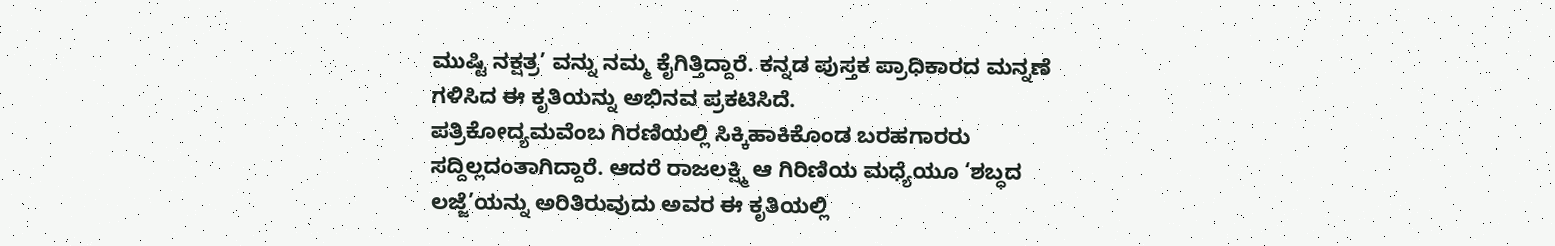ಮುಷ್ಟಿ ನಕ್ಷತ್ರ’ ವನ್ನು ನಮ್ಮ ಕೈಗಿತ್ತಿದ್ದಾರೆ. ಕನ್ನಡ ಪುಸ್ತಕ ಪ್ರಾಧಿಕಾರದ ಮನ್ನಣೆ ಗಳಿಸಿದ ಈ ಕೃತಿಯನ್ನು ಅಭಿನವ ಪ್ರಕಟಿಸಿದೆ.
ಪತ್ರಿಕೋದ್ಯಮವೆಂಬ ಗಿರಣಿಯಲ್ಲಿ ಸಿಕ್ಕಿಹಾಕಿಕೊಂಡ ಬರಹಗಾರರು ಸದ್ದಿಲ್ಲದಂತಾಗಿದ್ದಾರೆ. ಆದರೆ ರಾಜಲಕ್ಷ್ಮಿ ಆ ಗಿರಿಣಿಯ ಮಧ್ಯೆಯೂ ‘ಶಬ್ಧದ ಲಜ್ಜೆ’ಯನ್ನು ಅರಿತಿರುವುದು ಅವರ ಈ ಕೃತಿಯಲ್ಲಿ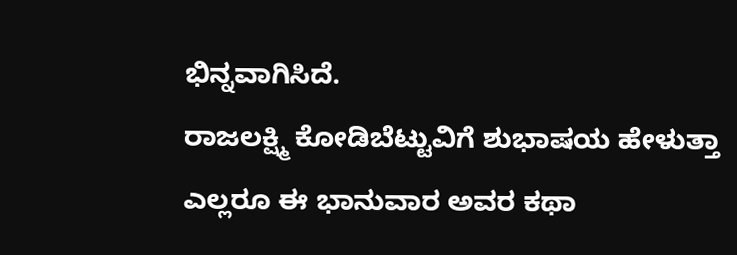ಭಿನ್ನವಾಗಿಸಿದೆ.
ರಾಜಲಕ್ಷ್ಮಿ ಕೋಡಿಬೆಟ್ಟುವಿಗೆ ಶುಭಾಷಯ ಹೇಳುತ್ತಾ ಎಲ್ಲರೂ ಈ ಭಾನುವಾರ ಅವರ ಕಥಾ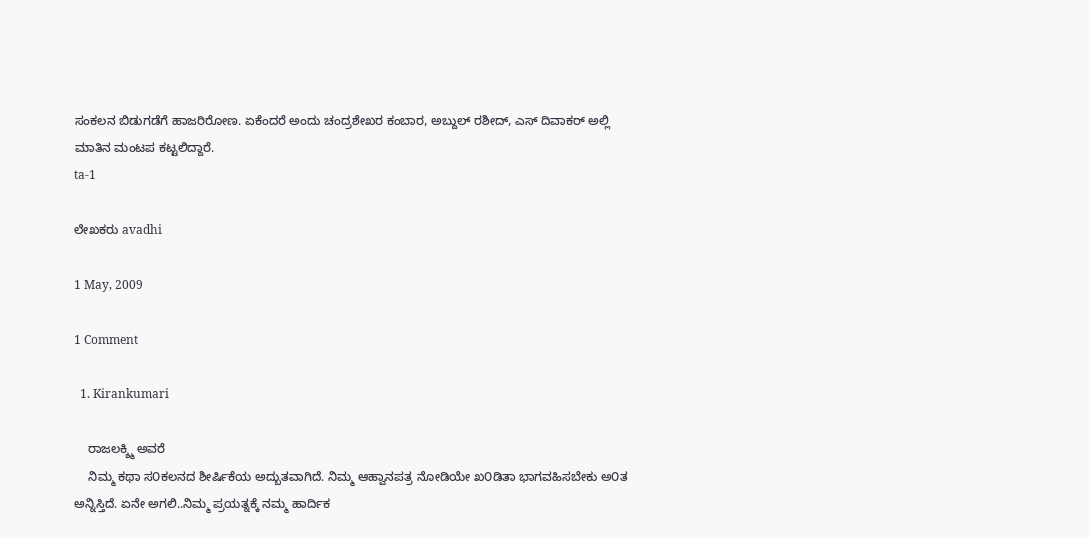ಸಂಕಲನ ಬಿಡುಗಡೆಗೆ ಹಾಜರಿರೋಣ. ಏಕೆಂದರೆ ಅಂದು ಚಂದ್ರಶೇಖರ ಕಂಬಾರ, ಅಬ್ದುಲ್ ರಶೀದ್, ಎಸ್ ದಿವಾಕರ್ ಅಲ್ಲಿ ಮಾತಿನ ಮಂಟಪ ಕಟ್ಟಲಿದ್ದಾರೆ.
ta-1

ಲೇಖಕರು avadhi

1 May, 2009

1 Comment

  1. Kirankumari

    ರಾಜಲಕ್ಶ್ಮಿ ಅವರೆ
    ನಿಮ್ಮ ಕಥಾ ಸ೦ಕಲನದ ಶೀರ್ಷಿಕೆಯ ಅದ್ಬುತವಾಗಿದೆ. ನಿಮ್ಮ ಆಹ್ವಾನಪತ್ರ ನೋಡಿಯೇ ಖ೦ಡಿತಾ ಭಾಗವಹಿಸಬೇಕು ಅ೦ತ ಅನ್ನಿಸ್ತಿದೆ. ಏನೇ ಅಗಲಿ..ನಿಮ್ಮ ಪ್ರಯತ್ನಕ್ಕೆ ನಮ್ಮ ಹಾರ್ದಿಕ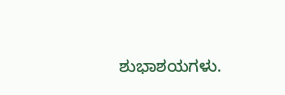ಶುಭಾಶಯಗಳು.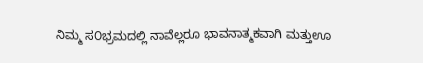ನಿಮ್ಮ ಸ೦ಭ್ರಮದಲ್ಲಿ ನಾವೆಲ್ಲರೂ ಭಾವನಾತ್ಮಕವಾಗಿ ಮತ್ತುಊ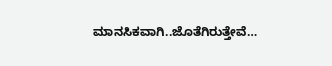ಮಾನಸಿಕವಾಗಿ..ಜೊತೆಗಿರುತ್ತೇವೆ…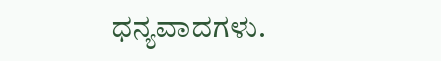ಧನ್ಯವಾದಗಳು.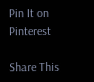Pin It on Pinterest

Share This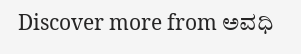Discover more from ಅವಧಿ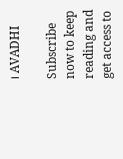। AVADHI

Subscribe now to keep reading and get access to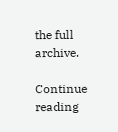the full archive.

Continue reading